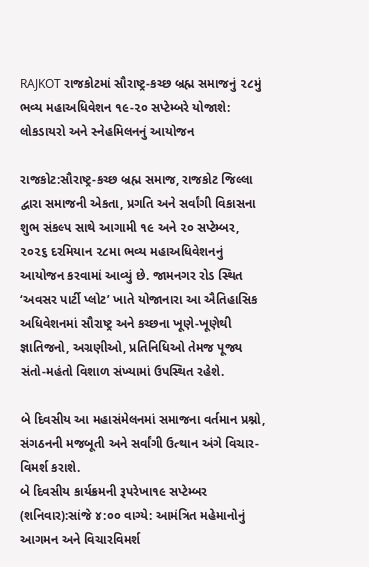RAJKOT રાજકોટમાં સૌરાષ્ટ્ર-કચ્છ બ્રહ્મ સમાજનું ૨૮મું ભવ્ય મહાઅધિવેશન ૧૯-૨૦ સપ્ટેમ્બરે યોજાશે: લોકડાયરો અને સ્નેહમિલનનું આયોજન

રાજકોટ:સૌરાષ્ટ્ર-કચ્છ બ્રહ્મ સમાજ, રાજકોટ જિલ્લા દ્વારા સમાજની એકતા, પ્રગતિ અને સર્વાંગી વિકાસના શુભ સંકલ્પ સાથે આગામી ૧૯ અને ૨૦ સપ્ટેમ્બર, ૨૦૨૬ દરમિયાન ૨૮મા ભવ્ય મહાઅધિવેશનનું આયોજન કરવામાં આવ્યું છે. જામનગર રોડ સ્થિત ‘અવસર પાર્ટી પ્લોટ’ ખાતે યોજાનારા આ ઐતિહાસિક અધિવેશનમાં સૌરાષ્ટ્ર અને કચ્છના ખૂણે-ખૂણેથી જ્ઞાતિજનો, અગ્રણીઓ, પ્રતિનિધિઓ તેમજ પૂજ્ય સંતો-મહંતો વિશાળ સંખ્યામાં ઉપસ્થિત રહેશે.

બે દિવસીય આ મહાસંમેલનમાં સમાજના વર્તમાન પ્રશ્નો, સંગઠનની મજબૂતી અને સર્વાંગી ઉત્થાન અંગે વિચાર-વિમર્શ કરાશે.
બે દિવસીય કાર્યક્રમની રૂપરેખા૧૯ સપ્ટેમ્બર (શનિવાર):સાંજે ૪:૦૦ વાગ્યે: આમંત્રિત મહેમાનોનું આગમન અને વિચારવિમર્શ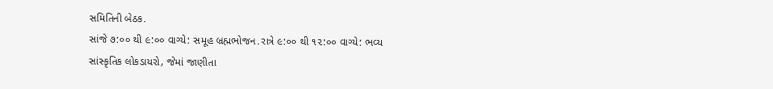સમિતિની બેઠક.
સાંજે ૭:૦૦ થી ૯:૦૦ વાગ્યે: સમૂહ બ્રહ્મભોજન.રાત્રે ૯:૦૦ થી ૧૨:૦૦ વાગ્યે: ભવ્ય સાંસ્કૃતિક લોકડાયરો, જેમાં જાણીતા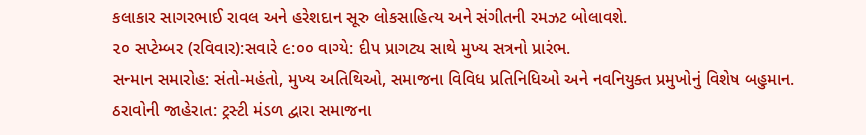કલાકાર સાગરભાઈ રાવલ અને હરેશદાન સૂરુ લોકસાહિત્ય અને સંગીતની રમઝટ બોલાવશે.
૨૦ સપ્ટેમ્બર (રવિવાર):સવારે ૯:૦૦ વાગ્યે: દીપ પ્રાગટ્ય સાથે મુખ્ય સત્રનો પ્રારંભ.
સન્માન સમારોહ: સંતો-મહંતો, મુખ્ય અતિથિઓ, સમાજના વિવિધ પ્રતિનિધિઓ અને નવનિયુક્ત પ્રમુખોનું વિશેષ બહુમાન.
ઠરાવોની જાહેરાત: ટ્રસ્ટી મંડળ દ્વારા સમાજના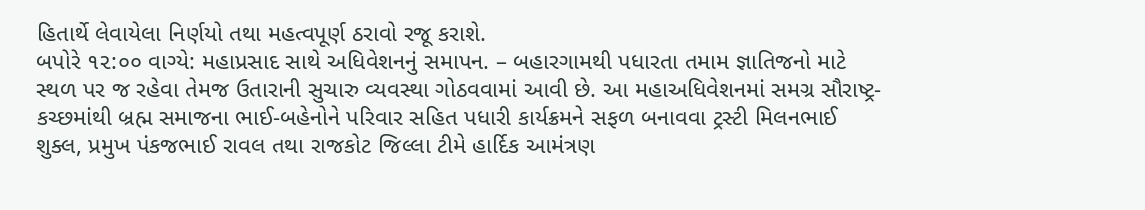હિતાર્થે લેવાયેલા નિર્ણયો તથા મહત્વપૂર્ણ ઠરાવો રજૂ કરાશે.
બપોરે ૧૨:૦૦ વાગ્યે: મહાપ્રસાદ સાથે અધિવેશનનું સમાપન. – બહારગામથી પધારતા તમામ જ્ઞાતિજનો માટે સ્થળ પર જ રહેવા તેમજ ઉતારાની સુચારુ વ્યવસ્થા ગોઠવવામાં આવી છે. આ મહાઅધિવેશનમાં સમગ્ર સૌરાષ્ટ્ર-કચ્છમાંથી બ્રહ્મ સમાજના ભાઈ-બહેનોને પરિવાર સહિત પધારી કાર્યક્રમને સફળ બનાવવા ટ્રસ્ટી મિલનભાઈ શુક્લ, પ્રમુખ પંકજભાઈ રાવલ તથા રાજકોટ જિલ્લા ટીમે હાર્દિક આમંત્રણ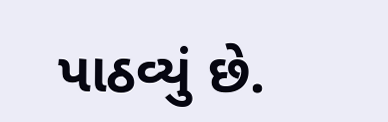પાઠવ્યું છે.